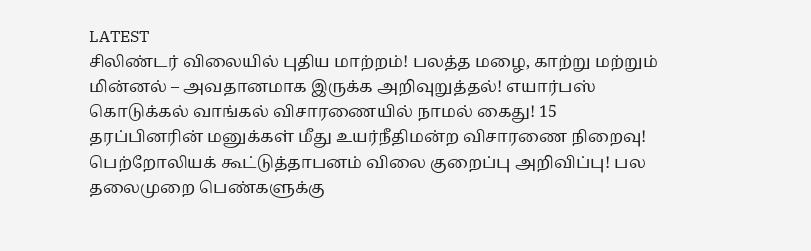LATEST
சிலிண்டர் விலையில் புதிய மாற்றம்! பலத்த மழை, காற்று மற்றும் மின்னல் – அவதானமாக இருக்க அறிவுறுத்தல்! எயார்பஸ் கொடுக்கல் வாங்கல் விசாரணையில் நாமல் கைது! 15 தரப்பினரின் மனுக்கள் மீது உயர்நீதிமன்ற விசாரணை நிறைவு! பெற்றோலியக் கூட்டுத்தாபனம் விலை குறைப்பு அறிவிப்பு! பல தலைமுறை பெண்களுக்கு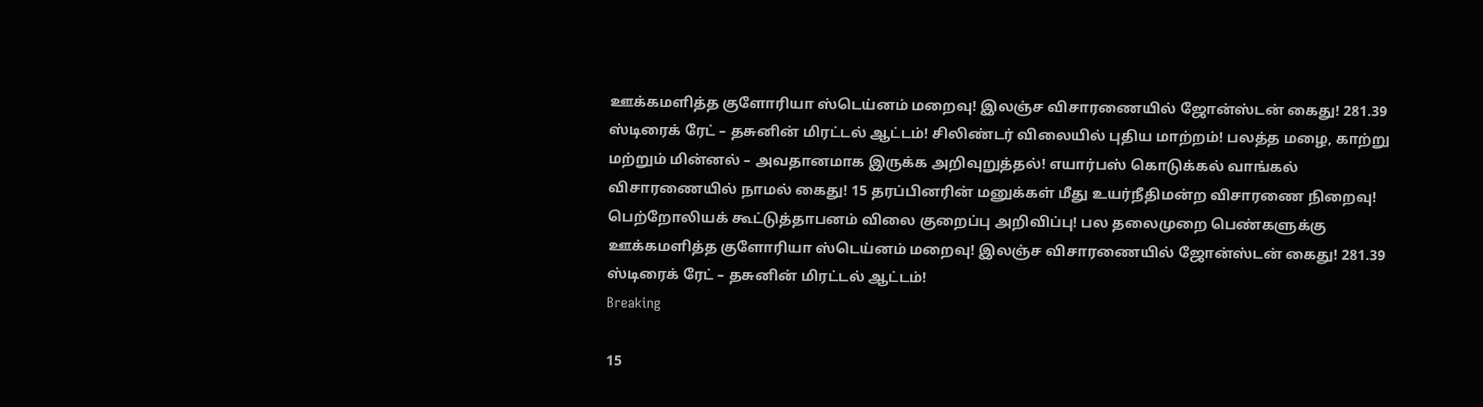ஊக்கமளித்த குளோரியா ஸ்டெய்னம் மறைவு! இலஞ்ச விசாரணையில் ஜோன்ஸ்டன் கைது! 281.39 ஸ்டிரைக் ரேட் – தசுனின் மிரட்டல் ஆட்டம்! சிலிண்டர் விலையில் புதிய மாற்றம்! பலத்த மழை, காற்று மற்றும் மின்னல் – அவதானமாக இருக்க அறிவுறுத்தல்! எயார்பஸ் கொடுக்கல் வாங்கல் விசாரணையில் நாமல் கைது! 15 தரப்பினரின் மனுக்கள் மீது உயர்நீதிமன்ற விசாரணை நிறைவு! பெற்றோலியக் கூட்டுத்தாபனம் விலை குறைப்பு அறிவிப்பு! பல தலைமுறை பெண்களுக்கு ஊக்கமளித்த குளோரியா ஸ்டெய்னம் மறைவு! இலஞ்ச விசாரணையில் ஜோன்ஸ்டன் கைது! 281.39 ஸ்டிரைக் ரேட் – தசுனின் மிரட்டல் ஆட்டம்!
Breaking

15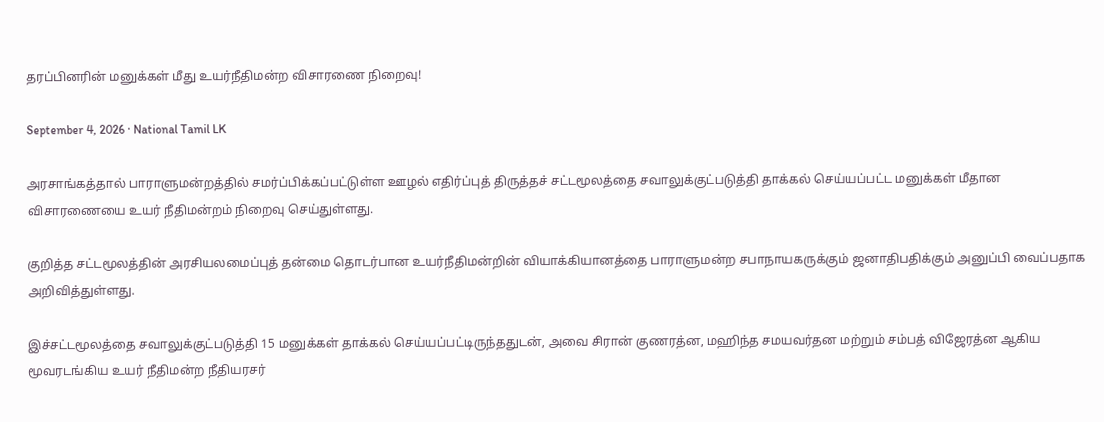தரப்பினரின் மனுக்கள் மீது உயர்நீதிமன்ற விசாரணை நிறைவு!

September 4, 2026 · National Tamil LK

அரசாங்கத்தால் பாராளுமன்றத்தில் சமர்ப்பிக்கப்பட்டுள்ள ஊழல் எதிர்ப்புத் திருத்தச் சட்டமூலத்தை சவாலுக்குட்படுத்தி தாக்கல் செய்யப்பட்ட மனுக்கள் மீதான விசாரணையை உயர் நீதிமன்றம் நிறைவு செய்துள்ளது.

குறித்த சட்டமூலத்தின் அரசியலமைப்புத் தன்மை தொடர்பான உயர்நீதிமன்றின் வியாக்கியானத்தை பாராளுமன்ற சபாநாயகருக்கும் ஜனாதிபதிக்கும் அனுப்பி வைப்பதாக அறிவித்துள்ளது.

இச்சட்டமூலத்தை சவாலுக்குட்படுத்தி 15 மனுக்கள் தாக்கல் செய்யப்பட்டிருந்ததுடன், அவை சிரான் குணரத்ன, மஹிந்த சமயவர்தன மற்றும் சம்பத் விஜேரத்ன ஆகிய மூவரடங்கிய உயர் நீதிமன்ற நீதியரசர்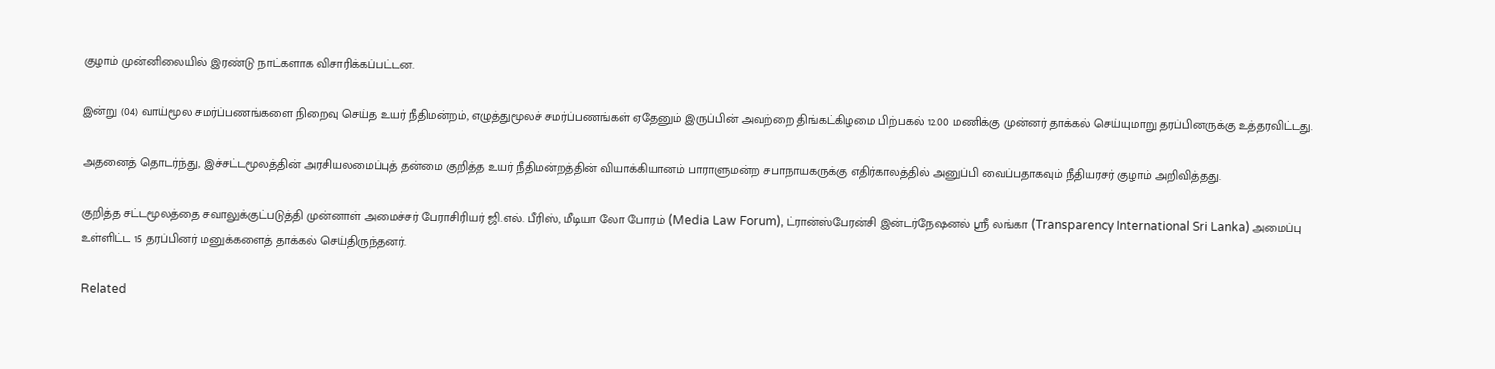குழாம் முன்னிலையில் இரண்டு நாட்களாக விசாரிக்கப்பட்டன.

இன்று (04) வாய்மூல சமர்ப்பணங்களை நிறைவு செய்த உயர் நீதிமன்றம், எழுத்துமூலச் சமர்ப்பணங்கள் ஏதேனும் இருப்பின் அவற்றை திங்கட்கிழமை பிற்பகல் 12.00 மணிக்கு முன்னர் தாக்கல் செய்யுமாறு தரப்பினருக்கு உத்தரவிட்டது.

அதனைத் தொடர்ந்து, இச்சட்டமூலத்தின் அரசியலமைப்புத் தன்மை குறித்த உயர் நீதிமன்றத்தின் வியாக்கியானம் பாராளுமன்ற சபாநாயகருக்கு எதிர்காலத்தில் அனுப்பி வைப்பதாகவும் நீதியரசர் குழாம் அறிவித்தது.

குறித்த சட்டமூலத்தை சவாலுக்குட்படுத்தி முன்னாள் அமைச்சர் பேராசிரியர் ஜி.எல். பீரிஸ், மீடியா லோ போரம் (Media Law Forum), ட்ரான்ஸ்பேரன்சி இன்டர்நேஷனல் ஸ்ரீ லங்கா (Transparency International Sri Lanka) அமைப்பு உள்ளிட்ட 15 தரப்பினர் மனுக்களைத் தாக்கல் செய்திருந்தனர்.

Related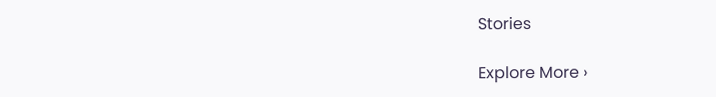Stories

Explore More ›